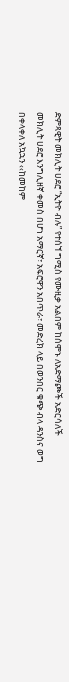ድምጻዊት መክሊት ሀደሮ “ኢትዮ ብሉ” የተሰኘ ግሚስ የሙዚቃ አልበም ከሰሞኑ ለአድማጮች አድርሳለች
መክሊት ሀደሮ እንግሊዘኛ ቀመስ በሆነ አማርኛ፣ አፍሮዋን አበጥራ፣ መድረክ ላይ በወንበር ቁጭ ብላ ዳንስና ወግ በቀላቀለ አኳኋን ‹‹ከመከም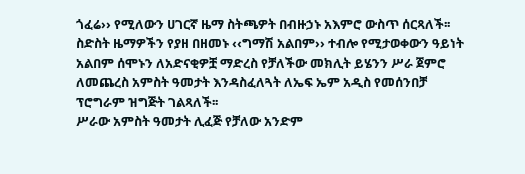ጎፈሬ›› የሚለውን ሀገርኛ ዜማ ስትጫዎት በብዙኃኑ አእምሮ ውስጥ ሰርጻለች፡፡
ስድስት ዜማዎችን የያዘ በዘመኑ ‹‹ግማሽ አልበም›› ተብሎ የሚታወቀውን ዓይነት አልበም ሰሞኑን ለአድናቂዎቿ ማድረስ የቻለችው መክሊት ይሄንን ሥራ ጀምሮ ለመጨረስ አምስት ዓመታት እንዳስፈለጓት ለኤፍ ኤም አዲስ የመሰንበቻ ፕሮግራም ዝግጅት ገልጻለች፡፡
ሥራው አምስት ዓመታት ሊፈጅ የቻለው አንድም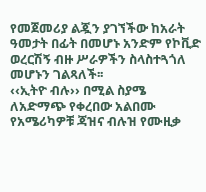የመጀመሪያ ልጇን ያገኘችው ከአራት ዓመታት በፊት በመሆኑ አንድም የኮቪድ ወረርሽኝ ብዙ ሥራዎችን ስላስተጓጎለ መሆኑን ገልጻለች፡፡
‹‹ኢትዮ ብሉ›› በሚል ስያሜ ለአድማጭ የቀረበው አልበሙ የአሜሪካዎቹ ጃዝና ብሉዝ የሙዚቃ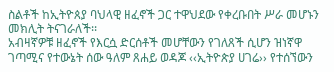ስልቶች ከኢትዮጰያ ባህላዊ ዘፈኖች ጋር ተዋህደው የቀረቡበት ሥራ መሆኑን መክሊት ትናገራለች፡፡
አብዛኛዎቹ ዘፈኖች የእርሷ ድርሰቶች መሆቸውን የገለጸች ሲሆን ዝነኛዋ ገጣሚና የተውኔት ሰው ዓለም ጸሐይ ወዳጆ ‹‹ኢትዮጵያ ሀገሬ›› የተሰኘውን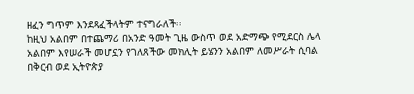ዘፈን ግጥም እንደጻፈችላትም ተናግራለች፡፡
ከዚህ አልበም በተጨማሪ በአንድ ዓመት ጊዜ ውስጥ ወደ አድማጭ የሚደርስ ሌላ አልበም እየሠራች መሆኗን የገለጸችው መክሊት ይሄንን አልበም ለመሥራት ሲባል በቅርብ ወደ ኢትዮጵያ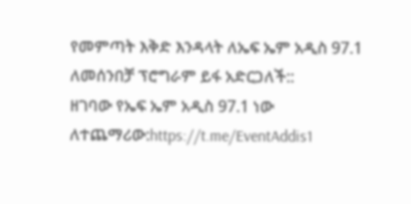የመምጣት እቅድ እንዳላት ለኤፍ ኤም አዲስ 97.1 ለመሰንበቻ ፕሮግራም ይፋ አድርጋለች::
ዘገባው የኤፍ ኤም አዲስ 97.1 ነው
ለተጨማሪው:https://t.me/EventAddis1